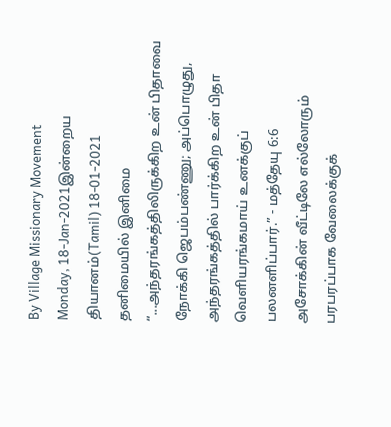By Village Missionary Movement
Monday, 18-Jan-2021இன்றைய தியானம்(Tamil) 18-01-2021
தனிமையில் இனிமை
“...அந்தரங்கத்திலிருக்கிற உன் பிதாவை நோக்கி ஜெபம்பண்ணு; அப்பொழுது, அந்தரங்கத்தில் பார்க்கிற உன் பிதா வெளியரங்கமாய் உனக்குப் பலனளிப்பார்.” - மத்தேயு 6:6
அசோக்கின் வீட்டிலே எல்லோரும் பரபரப்பாக வேலைக்குக்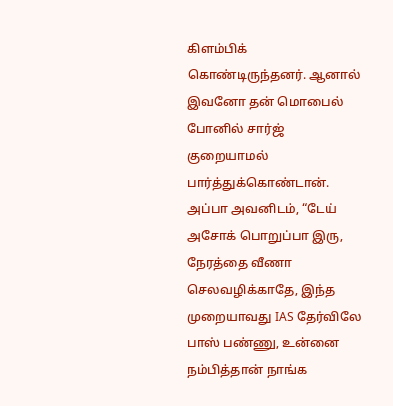கிளம்பிக் கொண்டிருந்தனர். ஆனால் இவனோ தன் மொபைல் போனில் சார்ஜ் குறையாமல் பார்த்துக்கொண்டான். அப்பா அவனிடம், “டேய் அசோக் பொறுப்பா இரு, நேரத்தை வீணா செலவழிக்காதே, இந்த முறையாவது IAS தேர்விலே பாஸ் பண்ணு, உன்னை நம்பித்தான் நாங்க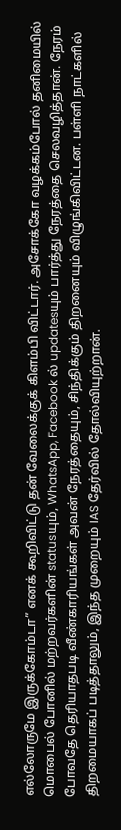எல்லோருமே இருக்கோம்டா” எனக் கூறிவிட்டு தன் வேலைக்குக் கிளம்பி விட்டார். அசோக்கோ வழக்கம்போல் தனிமையில் மொபைல் போனில் மற்றவர்களின் statusயும், WhatsApp, Facebook ல் updatesயும் பார்த்து நேரத்தை செலவழித்தான். நேரம் போவதே தெரியாதபடி வீண்காரியங்கள் அவன் நேரத்தையும், சிந்திக்கும் திறனையும் விழுங்கிவிட்டன. பள்ளி நாட்களில் திறமையாகப் படித்தாலும், இந்த முறையும் IAS தேர்வில் தோல்வியுற்றான்.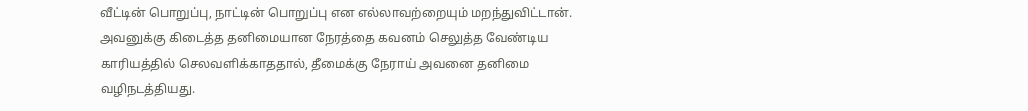வீட்டின் பொறுப்பு, நாட்டின் பொறுப்பு என எல்லாவற்றையும் மறந்துவிட்டான். அவனுக்கு கிடைத்த தனிமையான நேரத்தை கவனம் செலுத்த வேண்டிய காரியத்தில் செலவளிக்காததால், தீமைக்கு நேராய் அவனை தனிமை வழிநடத்தியது.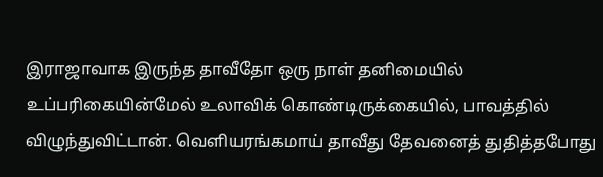இராஜாவாக இருந்த தாவீதோ ஒரு நாள் தனிமையில் உப்பரிகையின்மேல் உலாவிக் கொண்டிருக்கையில், பாவத்தில் விழுந்துவிட்டான். வெளியரங்கமாய் தாவீது தேவனைத் துதித்தபோது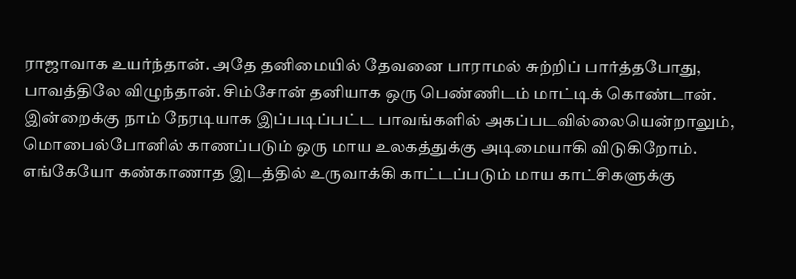ராஜாவாக உயர்ந்தான். அதே தனிமையில் தேவனை பாராமல் சுற்றிப் பார்த்தபோது, பாவத்திலே விழுந்தான். சிம்சோன் தனியாக ஒரு பெண்ணிடம் மாட்டிக் கொண்டான். இன்றைக்கு நாம் நேரடியாக இப்படிப்பட்ட பாவங்களில் அகப்படவில்லையென்றாலும், மொபைல்போனில் காணப்படும் ஒரு மாய உலகத்துக்கு அடிமையாகி விடுகிறோம். எங்கேயோ கண்காணாத இடத்தில் உருவாக்கி காட்டப்படும் மாய காட்சிகளுக்கு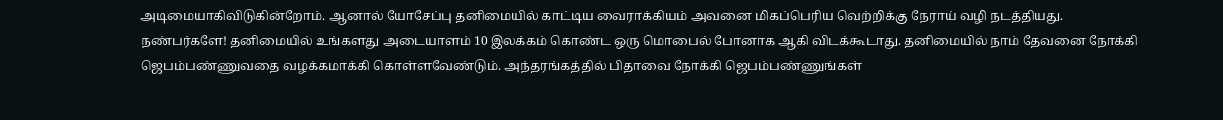அடிமையாகிவிடுகின்றோம். ஆனால் யோசேப்பு தனிமையில் காட்டிய வைராக்கியம் அவனை மிகப்பெரிய வெற்றிக்கு நேராய் வழி நடத்தியது.
நண்பர்களே! தனிமையில் உங்களது அடையாளம் 10 இலக்கம் கொண்ட ஒரு மொபைல் போனாக ஆகி விடக்கூடாது. தனிமையில் நாம் தேவனை நோக்கி ஜெபம்பண்ணுவதை வழக்கமாக்கி கொள்ளவேண்டும். அந்தரங்கத்தில் பிதாவை நோக்கி ஜெபம்பண்ணுங்கள்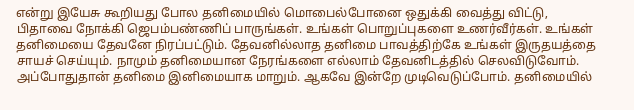என்று இயேசு கூறியது போல தனிமையில் மொபைல்போனை ஒதுக்கி வைத்து விட்டு, பிதாவை நோக்கி ஜெபம்பண்ணிப் பாருங்கள். உங்கள் பொறுப்புகளை உணர்வீர்கள். உங்கள் தனிமையை தேவனே நிரப்பட்டும். தேவனில்லாத தனிமை பாவத்திற்கே உங்கள் இருதயத்தை சாயச் செய்யும். நாமும் தனிமையான நேரங்களை எல்லாம் தேவனிடத்தில் செலவிடுவோம். அப்போதுதான் தனிமை இனிமையாக மாறும். ஆகவே இன்றே முடிவெடுப்போம். தனிமையில்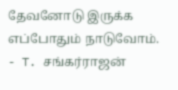தேவனோடு இருக்க எப்போதும் நாடுவோம்.
- T. சங்கர்ராஜன்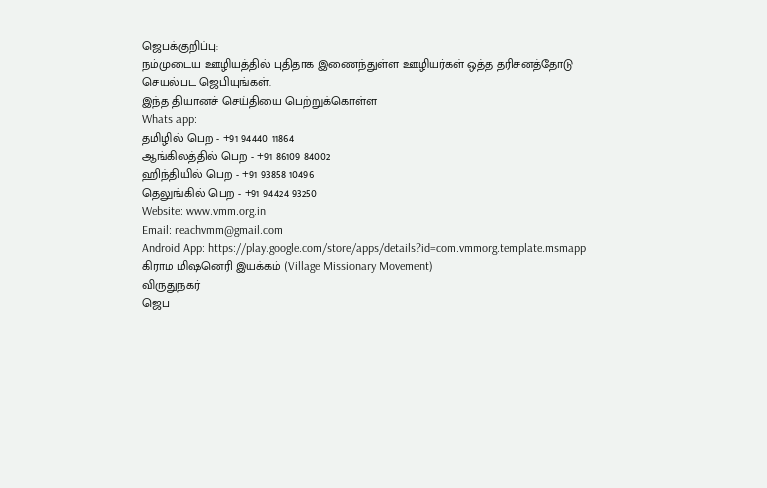ஜெபக்குறிப்பு:
நம்முடைய ஊழியத்தில் புதிதாக இணைந்துள்ள ஊழியர்கள் ஒத்த தரிசனத்தோடு செயல்பட ஜெபியுங்கள்.
இந்த தியானச் செய்தியை பெற்றுக்கொள்ள
Whats app:
தமிழில் பெற - +91 94440 11864
ஆங்கிலத்தில் பெற - +91 86109 84002
ஹிந்தியில் பெற - +91 93858 10496
தெலுங்கில் பெற - +91 94424 93250
Website: www.vmm.org.in
Email: reachvmm@gmail.com
Android App: https://play.google.com/store/apps/details?id=com.vmmorg.template.msmapp
கிராம மிஷனெரி இயக்கம் (Village Missionary Movement)
விருதுநகர்
ஜெப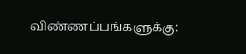விண்ணப்பங்களுக்கு: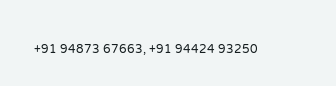+91 94873 67663, +91 94424 93250